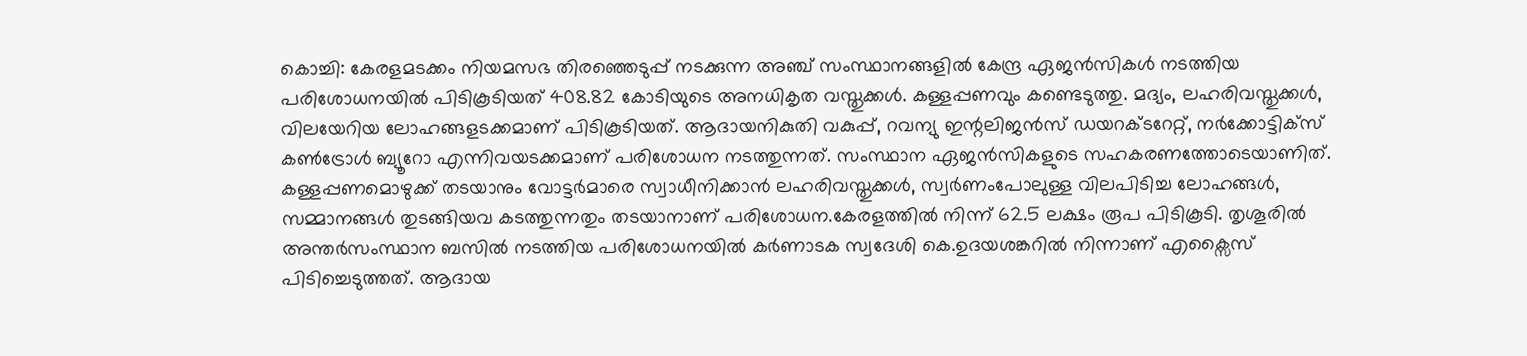കൊച്ചി: കേരളമടക്കം നിയമസഭ തിരഞ്ഞെടുപ്പ് നടക്കുന്ന അഞ്ച് സംസ്ഥാനങ്ങളിൽ കേന്ദ്ര ഏജൻസികൾ നടത്തിയ പരിശോധനയിൽ പിടികൂടിയത് 408.82 കോടിയുടെ അനധികൃത വസ്തുക്കൾ. കള്ളപ്പണവും കണ്ടെടുത്തു. മദ്യം, ലഹരിവസ്തുക്കൾ, വിലയേറിയ ലോഹങ്ങളടക്കമാണ് പിടികൂടിയത്. ആദായനികുതി വകുപ്പ്, റവന്യു ഇന്റലിജൻസ് ഡയറക്ടറേറ്റ്, നർക്കോട്ടിക്സ് കൺട്രോൾ ബ്യൂറോ എന്നിവയടക്കമാണ് പരിശോധന നടത്തുന്നത്. സംസ്ഥാന ഏജൻസികളുടെ സഹകരണത്തോടെയാണിത്.
കള്ളപ്പണമൊഴുക്ക് തടയാനും വോട്ടർമാരെ സ്വാധീനിക്കാൻ ലഹരിവസ്തുക്കൾ, സ്വർണംപോലുള്ള വിലപിടിച്ച ലോഹങ്ങൾ, സമ്മാനങ്ങൾ തുടങ്ങിയവ കടത്തുന്നതും തടയാനാണ് പരിശോധന.കേരളത്തിൽ നിന്ന് 62.5 ലക്ഷം രൂപ പിടികൂടി. തൃശൂരിൽ അന്തർസംസ്ഥാന ബസിൽ നടത്തിയ പരിശോധനയിൽ കർണാടക സ്വദേശി കെ.ഉദയശങ്കറിൽ നിന്നാണ് എക്സൈസ് പിടിച്ചെടുത്തത്. ആദായ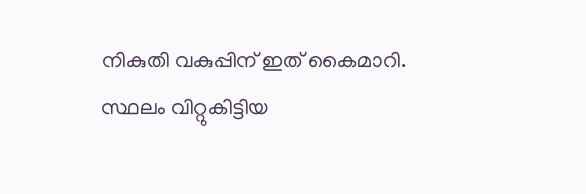നികുതി വകുപ്പിന് ഇത് കൈമാറി. സ്ഥലം വിറ്റുകിട്ടിയ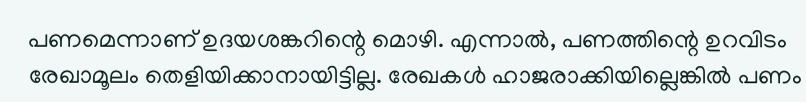പണമെന്നാണ് ഉദയശങ്കറിന്റെ മൊഴി. എന്നാൽ, പണത്തിന്റെ ഉറവിടം രേഖാമൂലം തെളിയിക്കാനായിട്ടില്ല. രേഖകൾ ഹാജരാക്കിയില്ലെങ്കിൽ പണം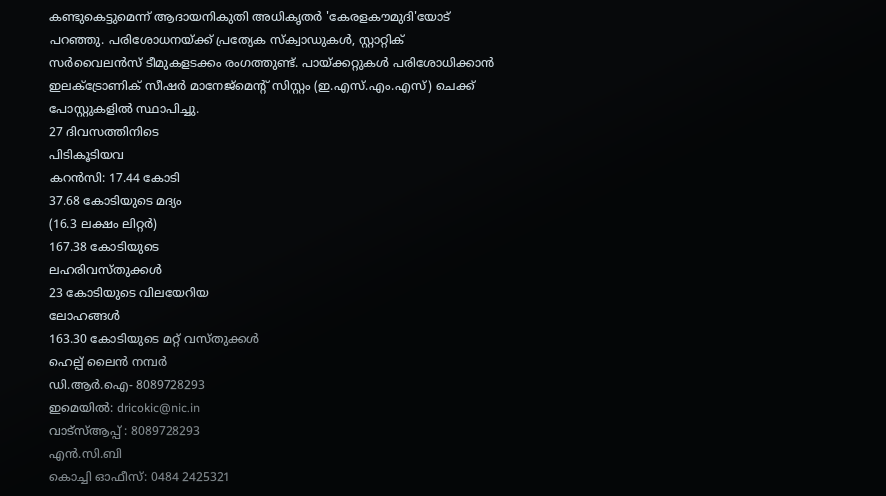കണ്ടുകെട്ടുമെന്ന് ആദായനികുതി അധികൃതർ 'കേരളകൗമുദി'യോട് പറഞ്ഞു. പരിശോധനയ്ക്ക് പ്രത്യേക സ്ക്വാഡുകൾ, സ്റ്റാറ്റിക് സർവൈലൻസ് ടീമുകളടക്കം രംഗത്തുണ്ട്. പായ്ക്കറ്റുകൾ പരിശോധിക്കാൻ ഇലക്ട്രോണിക് സീഷർ മാനേജ്മെന്റ് സിസ്റ്റം (ഇ.എസ്.എം.എസ്) ചെക്ക് പോസ്റ്റുകളിൽ സ്ഥാപിച്ചു.
27 ദിവസത്തിനിടെ
പിടികൂടിയവ
കറൻസി: 17.44 കോടി
37.68 കോടിയുടെ മദ്യം
(16.3 ലക്ഷം ലിറ്റർ)
167.38 കോടിയുടെ
ലഹരിവസ്തുക്കൾ
23 കോടിയുടെ വിലയേറിയ
ലോഹങ്ങൾ
163.30 കോടിയുടെ മറ്റ് വസ്തുക്കൾ
ഹെല്പ് ലൈൻ നമ്പർ
ഡി.ആർ.ഐ- 8089728293
ഇമെയിൽ: dricokic@nic.in
വാട്സ്ആപ്പ് : 8089728293
എൻ.സി.ബി
കൊച്ചി ഓഫീസ്: 0484 2425321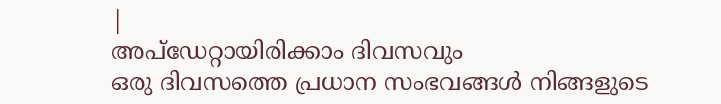|
അപ്ഡേറ്റായിരിക്കാം ദിവസവും
ഒരു ദിവസത്തെ പ്രധാന സംഭവങ്ങൾ നിങ്ങളുടെ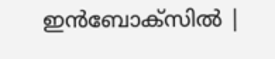ഇൻബോക്സിൽ |